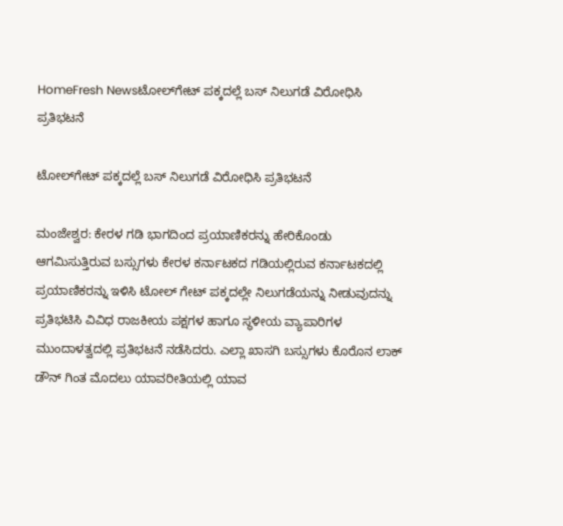HomeFresh Newsಟೋಲ್‌ಗೇಟ್ ಪಕ್ಕದಲ್ಲೆ ಬಸ್ ನಿಲುಗಡೆ ವಿರೋಧಿಸಿ ಪ್ರತಿಭಟನೆ

ಟೋಲ್‌ಗೇಟ್ ಪಕ್ಕದಲ್ಲೆ ಬಸ್ ನಿಲುಗಡೆ ವಿರೋಧಿಸಿ ಪ್ರತಿಭಟನೆ

ಮಂಜೇಶ್ವರ: ಕೇರಳ ಗಡಿ ಭಾಗದಿಂದ ಪ್ರಯಾಣಿಕರನ್ನು ಹೇರಿಕೊಂಡು ಆಗಮಿಸುತ್ತಿರುವ ಬಸ್ಸುಗಳು ಕೇರಳ ಕರ್ನಾಟಕದ ಗಡಿಯಲ್ಲಿರುವ ಕರ್ನಾಟಕದಲ್ಲಿ ಪ್ರಯಾಣಿಕರನ್ನು ಇಳಿಸಿ ಟೋಲ್ ಗೇಟ್ ಪಕ್ಕದಲ್ಲೇ ನಿಲುಗಡೆಯನ್ನು ನೀಡುವುದನ್ನು ಪ್ರತಿಭಟಿಸಿ ವಿವಿಧ ರಾಜಕೀಯ ಪಕ್ಷಗಳ ಹಾಗೂ ಸ್ಥಳೀಯ ವ್ಯಾಪಾರಿಗಳ ಮುಂದಾಳತ್ವದಲ್ಲಿ ಪ್ರತಿಭಟನೆ ನಡೆಸಿದರು. ಎಲ್ಲಾ ಖಾಸಗಿ ಬಸ್ಸುಗಳು ಕೊರೊನ ಲಾಕ್ ಡೌನ್ ಗಿಂತ ಮೊದಲು ಯಾವರೀತಿಯಲ್ಲಿ ಯಾವ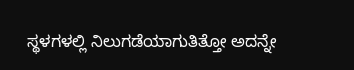ಸ್ಥಳಗಳಲ್ಲಿ ನಿಲುಗಡೆಯಾಗುತಿತ್ತೋ ಅದನ್ನೇ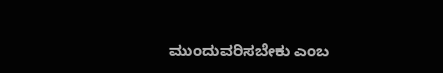ಮುಂದುವರಿಸಬೇಕು ಎಂಬ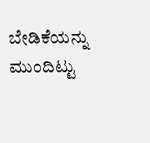ಬೇಡಿಕೆಯನ್ನು ಮುಂದಿಟ್ಟು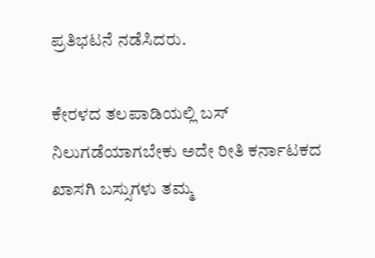ಪ್ರತಿಭಟನೆ ನಡೆಸಿದರು.

ಕೇರಳದ ತಲಪಾಡಿಯಲ್ಲಿ ಬಸ್ ನಿಲುಗಡೆಯಾಗಬೇಕು ಅದೇ ರೀತಿ ಕರ್ನಾಟಕದ ಖಾಸಗಿ ಬಸ್ಸುಗಳು ತಮ್ಮ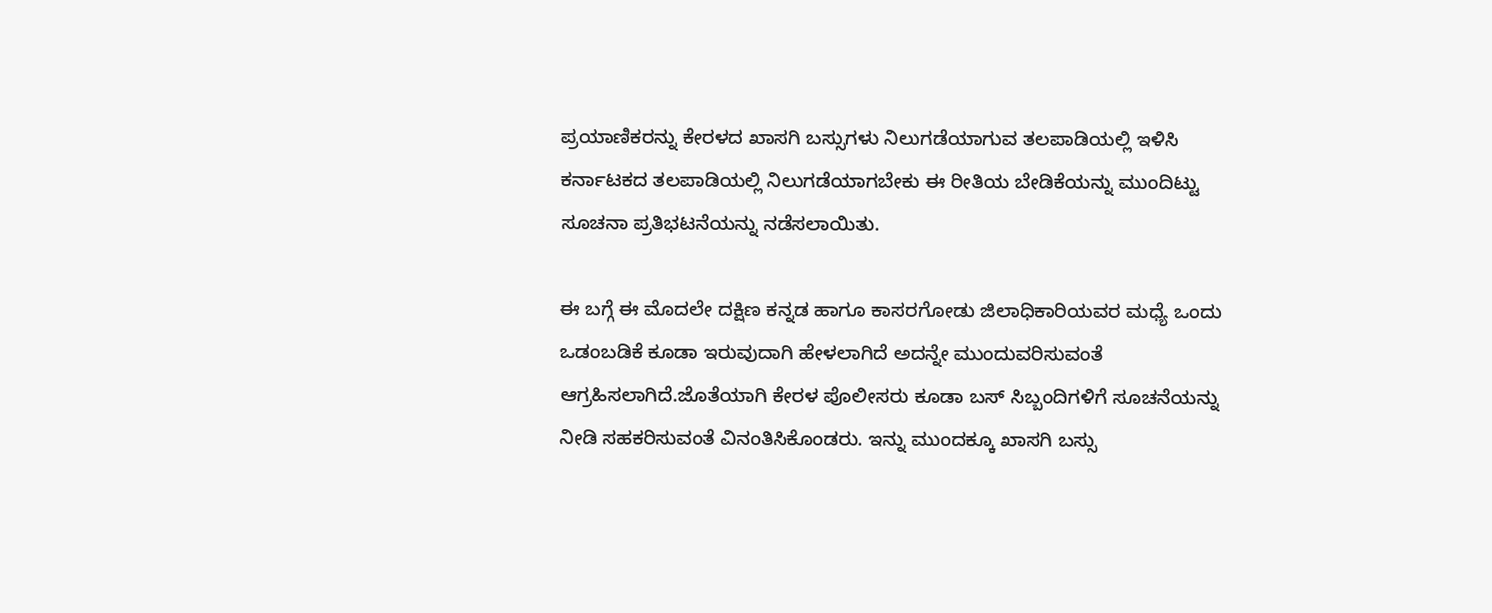ಪ್ರಯಾಣಿಕರನ್ನು ಕೇರಳದ ಖಾಸಗಿ ಬಸ್ಸುಗಳು ನಿಲುಗಡೆಯಾಗುವ ತಲಪಾಡಿಯಲ್ಲಿ ಇಳಿಸಿ ಕರ್ನಾಟಕದ ತಲಪಾಡಿಯಲ್ಲಿ ನಿಲುಗಡೆಯಾಗಬೇಕು ಈ ರೀತಿಯ ಬೇಡಿಕೆಯನ್ನು ಮುಂದಿಟ್ಟು ಸೂಚನಾ ಪ್ರತಿಭಟನೆಯನ್ನು ನಡೆಸಲಾಯಿತು.

ಈ ಬಗ್ಗೆ ಈ ಮೊದಲೇ ದಕ್ಷಿಣ ಕನ್ನಡ ಹಾಗೂ ಕಾಸರಗೋಡು ಜಿಲಾಧಿಕಾರಿಯವರ ಮಧ್ಯೆ ಒಂದು ಒಡಂಬಡಿಕೆ ಕೂಡಾ ಇರುವುದಾಗಿ ಹೇಳಲಾಗಿದೆ ಅದನ್ನೇ ಮುಂದುವರಿಸುವಂತೆ ಆಗ್ರಹಿಸಲಾಗಿದೆ.ಜೊತೆಯಾಗಿ ಕೇರಳ ಪೊಲೀಸರು ಕೂಡಾ ಬಸ್ ಸಿಬ್ಬಂದಿಗಳಿಗೆ ಸೂಚನೆಯನ್ನು ನೀಡಿ ಸಹಕರಿಸುವಂತೆ ವಿನಂತಿಸಿಕೊಂಡರು. ಇನ್ನು ಮುಂದಕ್ಕೂ ಖಾಸಗಿ ಬಸ್ಸು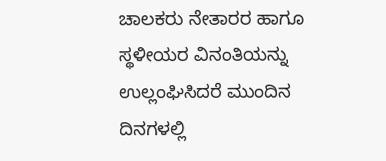ಚಾಲಕರು ನೇತಾರರ ಹಾಗೂ ಸ್ಥಳೀಯರ ವಿನಂತಿಯನ್ನು ಉಲ್ಲಂಘಿಸಿದರೆ ಮುಂದಿನ ದಿನಗಳಲ್ಲಿ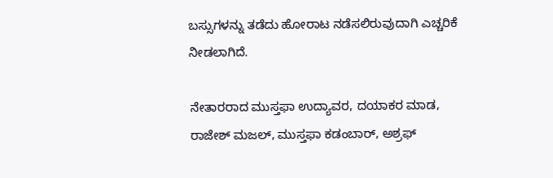ಬಸ್ಸುಗಳನ್ನು ತಡೆದು ಹೋರಾಟ ನಡೆಸಲಿರುವುದಾಗಿ ಎಚ್ಚರಿಕೆ ನೀಡಲಾಗಿದೆ.

ನೇತಾರರಾದ ಮುಸ್ತಫಾ ಉದ್ಯಾವರ, ದಯಾಕರ ಮಾಡ, ರಾಜೇಶ್ ಮಜಲ್, ಮುಸ್ತಫಾ ಕಡಂಬಾರ್, ಅಶ್ರಫ್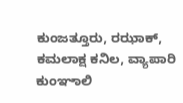ಕುಂಜತ್ತೂರು, ರಝಾಕ್, ಕಮಲಾಕ್ಷ ಕನಿಲ, ವ್ಯಾಪಾರಿ ಕುಂಞಾಲಿ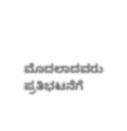ಮೊದಲಾದವರು ಪ್ರತಿಭಟನೆಗೆ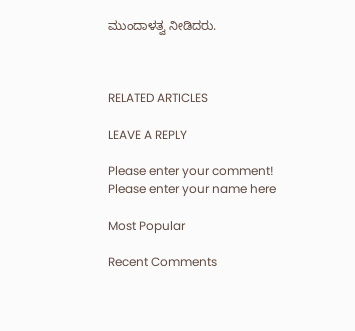ಮುಂದಾಳತ್ವ ನೀಡಿದರು.



RELATED ARTICLES

LEAVE A REPLY

Please enter your comment!
Please enter your name here

Most Popular

Recent Comments